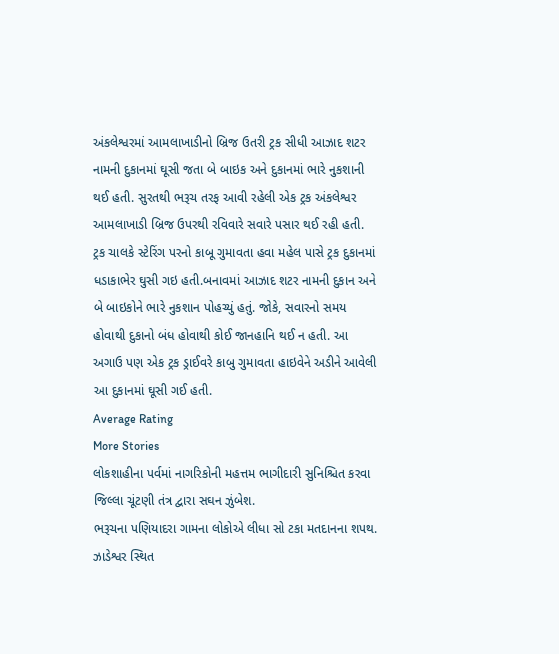અંકલેશ્વરમાં આમલાખાડીનો બ્રિજ ઉતરી ટ્રક સીધી આઝાદ શટર નામની દુકાનમાં ઘૂસી જતા બે બાઇક અને દુકાનમાં ભારે નુકશાની થઈ હતી. સુરતથી ભરૂચ તરફ આવી રહેલી એક ટ્રક અંકલેશ્વર આમલાખાડી બ્રિજ ઉપરથી રવિવારે સવારે પસાર થઈ રહી હતી. ટ્રક ચાલકે સ્ટેરિંગ પરનો કાબૂ ગુમાવતા હવા મહેલ પાસે ટ્રક દુકાનમાં ધડાકાભેર ઘુસી ગઇ હતી.બનાવમાં આઝાદ શટર નામની દુકાન અને બે બાઇકોને ભારે નુકશાન પોહચ્યું હતું. જોકે, સવારનો સમય હોવાથી દુકાનો બંધ હોવાથી કોઈ જાનહાનિ થઈ ન હતી. આ અગાઉ પણ એક ટ્રક ડ્રાઈવરે કાબુ ગુમાવતા હાઇવેને અડીને આવેલી આ દુકાનમાં ઘૂસી ગઈ હતી.
Average Rating
More Stories
લોકશાહીના પર્વમાં નાગરિકોની મહત્તમ ભાગીદારી સુનિશ્ચિત કરવા જિલ્લા ચૂંટણી તંત્ર દ્વારા સઘન ઝુંબેશ.
ભરૂચના પણિયાદરા ગામના લોકોએ લીધા સો ટકા મતદાનના શપથ.
ઝાડેશ્વર સ્થિત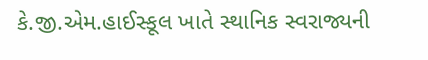કે.જી.એમ.હાઈસ્કૂલ ખાતે સ્થાનિક સ્વરાજ્યની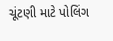ચૂંટણી માટે પોલિંગ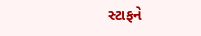સ્ટાફને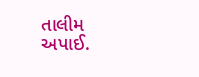તાલીમ અપાઈ.